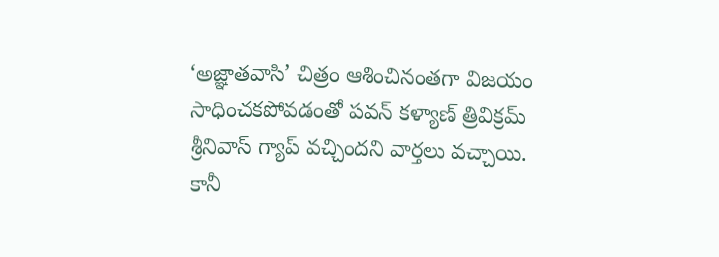‘అజ్ఞాతవాసి’ చిత్రం ఆశించినంతగా విజయం సాధించకపోవడంతో పవన్ కళ్యాణ్ త్రివిక్రమ్ శ్రీనివాస్ గ్యాప్ వచ్చిందని వార్తలు వచ్చాయి. కానీ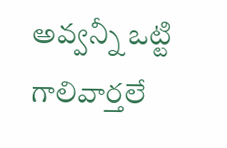అవ్వన్నీ ఒట్టి గాలివార్తలే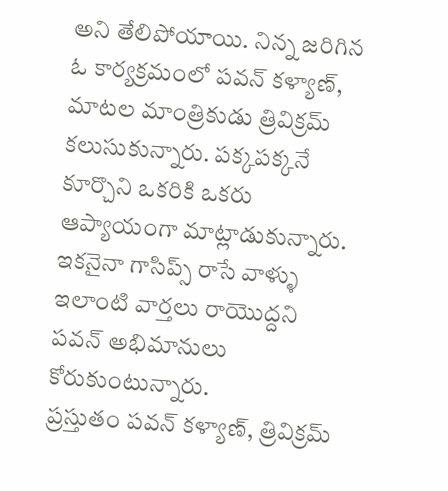అని తేలిపోయాయి. నిన్న జరిగిన ఓ కార్యక్రమంలో పవన్ కళ్యాణ్, మాటల మాంత్రికుడు త్రివిక్రమ్ కలుసుకున్నారు. పక్కపక్కనే కూర్చొని ఒకరికి ఒకరు ఆప్యాయంగా మాట్లాడుకున్నారు. ఇకనైనా గాసిప్స్ రాసే వాళ్ళు ఇలాంటి వార్తలు రాయొద్దని పవన్ అభిమానులు కోరుకుంటున్నారు.
ప్రస్తుతం పవన్ కళ్యాణ్, త్రివిక్రమ్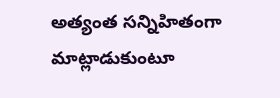అత్యంత సన్నిహితంగా మాట్లాడుకుంటూ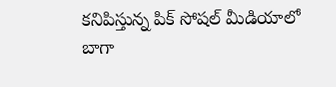కనిపిస్తున్న పిక్ సోషల్ మీడియాలో బాగా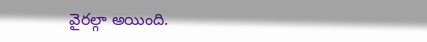వైరల్గా అయింది.